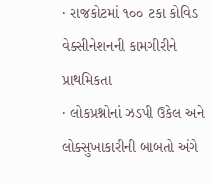· રાજકોટમાં ૧૦૦ ટકા કોવિડ વેક્સીનેશનની કામગીરીને પ્રાથમિકતા
· લોકપ્રશ્નોનાં ઝડપી ઉકેલ અને લોક્સુખાકારીની બાબતો અંગે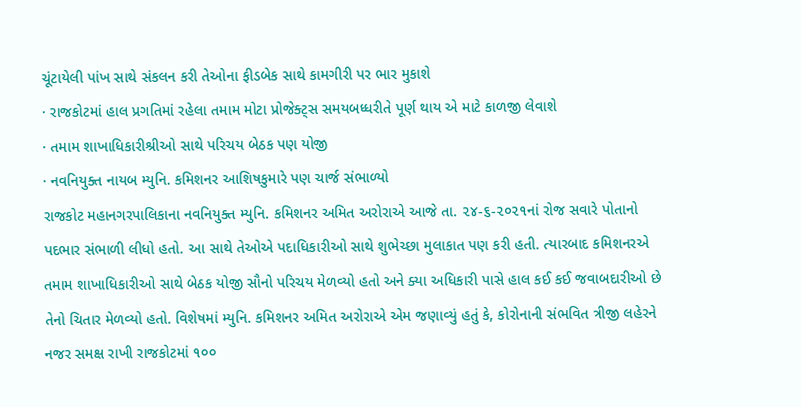ચૂંટાયેલી પાંખ સાથે સંકલન કરી તેઓના ફીડબેક સાથે કામગીરી પર ભાર મુકાશે
· રાજકોટમાં હાલ પ્રગતિમાં રહેલા તમામ મોટા પ્રોજેક્ટ્સ સમયબધ્ધરીતે પૂર્ણ થાય એ માટે કાળજી લેવાશે
· તમામ શાખાધિકારીશ્રીઓ સાથે પરિચય બેઠક પણ યોજી
· નવનિયુક્ત નાયબ મ્યુનિ. કમિશનર આશિષકુમારે પણ ચાર્જ સંભાળ્યો
રાજકોટ મહાનગરપાલિકાના નવનિયુક્ત મ્યુનિ. કમિશનર અમિત અરોરાએ આજે તા. ૨૪-૬-૨૦૨૧નાં રોજ સવારે પોતાનો પદભાર સંભાળી લીધો હતો. આ સાથે તેઓએ પદાધિકારીઓ સાથે શુભેચ્છા મુલાકાત પણ કરી હતી. ત્યારબાદ કમિશનરએ તમામ શાખાધિકારીઓ સાથે બેઠક યોજી સૌનો પરિચય મેળવ્યો હતો અને ક્યા અધિકારી પાસે હાલ કઈ કઈ જવાબદારીઓ છે તેનો ચિતાર મેળવ્યો હતો. વિશેષમાં મ્યુનિ. કમિશનર અમિત અરોરાએ એમ જણાવ્યું હતું કે, કોરોનાની સંભવિત ત્રીજી લહેરને નજર સમક્ષ રાખી રાજકોટમાં ૧૦૦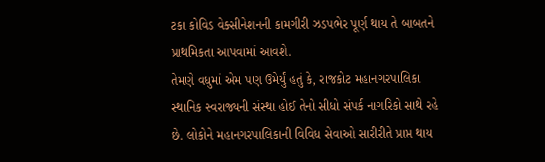ટકા કોવિડ વેક્સીનેશનની કામગીરી ઝડપભેર પૂર્ણ થાય તે બાબતને પ્રાથમિકતા આપવામાં આવશે.
તેમણે વધુમાં એમ પણ ઉમેર્યું હતું કે, રાજકોટ મહાનગરપાલિકા સ્થાનિક સ્વરાજ્યની સંસ્થા હોઈ તેનો સીધો સંપર્ક નાગરિકો સાથે રહે છે. લોકોને મહાનગરપાલિકાની વિવિધ સેવાઓ સારીરીતે પ્રાપ્ત થાય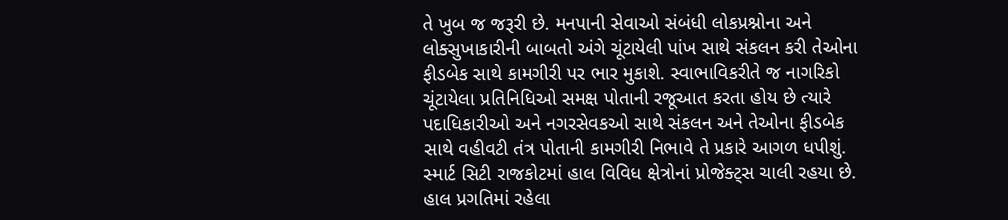તે ખુબ જ જરૂરી છે. મનપાની સેવાઓ સંબંધી લોકપ્રશ્નોના અને લોક્સુખાકારીની બાબતો અંગે ચૂંટાયેલી પાંખ સાથે સંકલન કરી તેઓના ફીડબેક સાથે કામગીરી પર ભાર મુકાશે. સ્વાભાવિકરીતે જ નાગરિકો ચૂંટાયેલા પ્રતિનિધિઓ સમક્ષ પોતાની રજૂઆત કરતા હોય છે ત્યારે પદાધિકારીઓ અને નગરસેવકઓ સાથે સંકલન અને તેઓના ફીડબેક સાથે વહીવટી તંત્ર પોતાની કામગીરી નિભાવે તે પ્રકારે આગળ ધપીશું.
સ્માર્ટ સિટી રાજકોટમાં હાલ વિવિધ ક્ષેત્રોનાં પ્રોજેક્ટ્સ ચાલી રહયા છે. હાલ પ્રગતિમાં રહેલા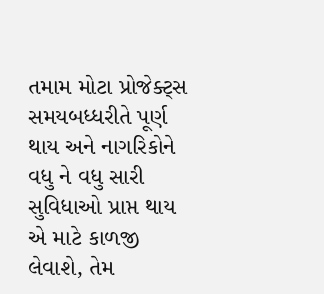તમામ મોટા પ્રોજેક્ટ્સ સમયબધ્ધરીતે પૂર્ણ થાય અને નાગરિકોને વધુ ને વધુ સારી સુવિધાઓ પ્રાપ્ત થાય એ માટે કાળજી લેવાશે, તેમ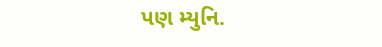પણ મ્યુનિ.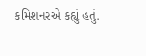કમિશનરએ કહ્યું હતું.